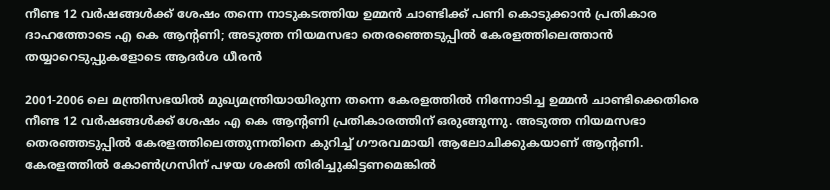നീണ്ട 12 വർഷങ്ങൾക്ക് ശേഷം തന്നെ നാടുകടത്തിയ ഉമ്മൻ ചാണ്ടിക്ക് പണി കൊടുക്കാൻ പ്രതികാര ദാഹത്തോടെ എ കെ ആന്റണി; അടുത്ത നിയമസഭാ തെരഞ്ഞെടുപ്പിൽ കേരളത്തിലെത്താൻ തയ്യാറെടുപ്പുകളോടെ ആദർശ ധീരൻ

2001-2006 ലെ മന്ത്രിസഭയിൽ മുഖ്യമന്ത്രിയായിരുന്ന തന്നെ കേരളത്തിൽ നിന്നോടിച്ച ഉമ്മൻ ചാണ്ടിക്കെതിരെ നീണ്ട 12 വർഷങ്ങൾക്ക് ശേഷം എ കെ ആന്റണി പ്രതികാരത്തിന് ഒരുങ്ങുന്നു. അടുത്ത നിയമസഭാ തെരഞ്ഞടുപ്പിൽ കേരളത്തിലെത്തുന്നതിനെ കുറിച്ച് ഗൗരവമായി ആലോചിക്കുകയാണ് ആന്റണി. കേരളത്തിൽ കോൺഗ്രസിന് പഴയ ശക്തി തിരിച്ചുകിട്ടണമെങ്കിൽ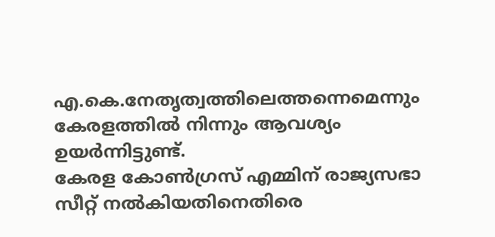എ.കെ.നേതൃത്വത്തിലെത്തന്നെമെന്നും കേരളത്തിൽ നിന്നും ആവശ്യം ഉയർന്നിട്ടുണ്ട്.
കേരള കോൺഗ്രസ് എമ്മിന് രാജ്യസഭാ സീറ്റ് നൽകിയതിനെതിരെ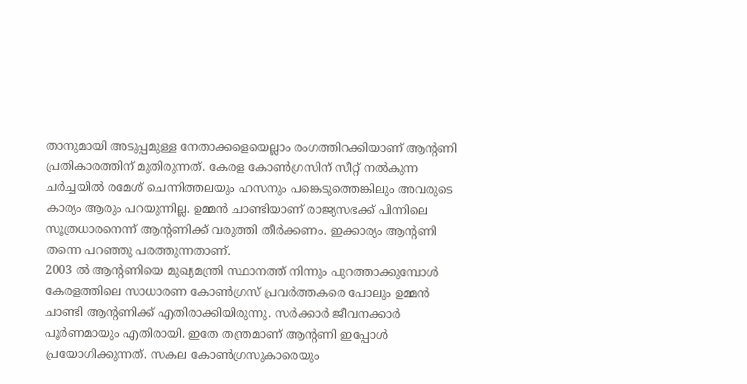താനുമായി അടുപ്പമുള്ള നേതാക്കളെയെല്ലാം രംഗത്തിറക്കിയാണ് ആന്റണി പ്രതികാരത്തിന് മുതിരുന്നത്. കേരള കോൺഗ്രസിന് സീറ്റ് നൽകുന്ന ചർച്ചയിൽ രമേശ് ചെന്നിത്തലയും ഹസനും പങ്കെടുത്തെങ്കിലും അവരുടെ കാര്യം ആരും പറയുന്നില്ല. ഉമ്മൻ ചാണ്ടിയാണ് രാജ്യസഭക്ക് പിന്നിലെ സൂത്രധാരനെന്ന് ആന്റണിക്ക് വരുത്തി തീർക്കണം. ഇക്കാര്യം ആന്റണി തന്നെ പറഞ്ഞു പരത്തുന്നതാണ്.
2003 ൽ ആന്റണിയെ മുഖ്യമന്ത്രി സ്ഥാനത്ത് നിന്നും പുറത്താക്കുമ്പോൾ കേരളത്തിലെ സാധാരണ കോൺഗ്രസ് പ്രവർത്തകരെ പോലും ഉമ്മൻ ചാണ്ടി ആന്റണിക്ക് എതിരാക്കിയിരുന്നു. സർക്കാർ ജീവനക്കാർ പൂർണമായും എതിരായി. ഇതേ തന്ത്രമാണ് ആന്റണി ഇപ്പോൾ പ്രയോഗിക്കുന്നത്. സകല കോൺഗ്രസുകാരെയും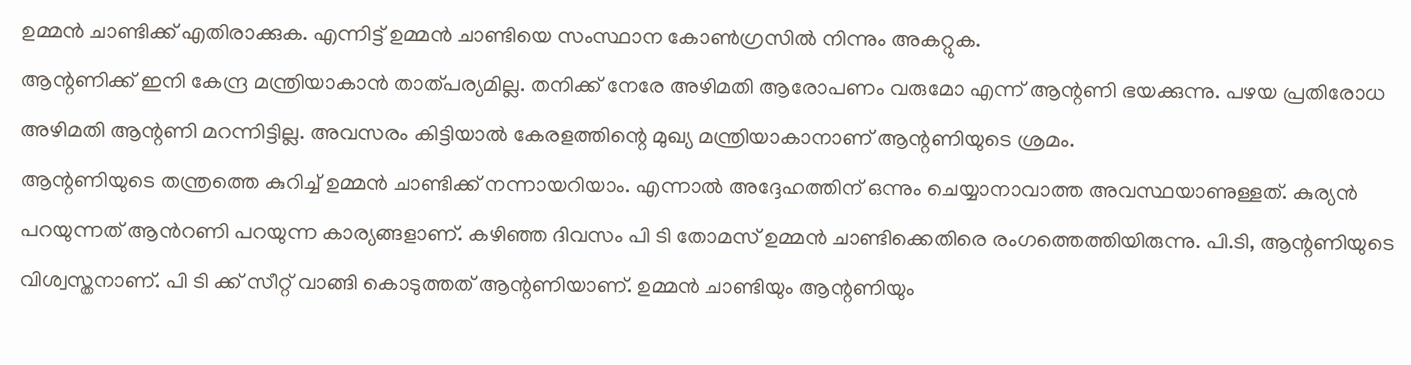ഉമ്മൻ ചാണ്ടിക്ക് എതിരാക്കുക. എന്നിട്ട് ഉമ്മൻ ചാണ്ടിയെ സംസ്ഥാന കോൺഗ്രസിൽ നിന്നും അകറ്റുക.
ആന്റണിക്ക് ഇനി കേന്ദ്ര മന്ത്രിയാകാൻ താത്പര്യമില്ല. തനിക്ക് നേരേ അഴിമതി ആരോപണം വരുമോ എന്ന് ആന്റണി ഭയക്കുന്നു. പഴയ പ്രതിരോധ അഴിമതി ആന്റണി മറന്നിട്ടില്ല. അവസരം കിട്ടിയാൽ കേരളത്തിന്റെ മുഖ്യ മന്ത്രിയാകാനാണ് ആന്റണിയുടെ ശ്രമം.
ആന്റണിയുടെ തന്ത്രത്തെ കുറിച്ച് ഉമ്മൻ ചാണ്ടിക്ക് നന്നായറിയാം. എന്നാൽ അദ്ദേഹത്തിന് ഒന്നും ചെയ്യാനാവാത്ത അവസ്ഥയാണുള്ളത്. കുര്യൻ പറയുന്നത് ആൻറണി പറയുന്ന കാര്യങ്ങളാണ്. കഴിഞ്ഞ ദിവസം പി ടി തോമസ് ഉമ്മൻ ചാണ്ടിക്കെതിരെ രംഗത്തെത്തിയിരുന്നു. പി.ടി, ആന്റണിയുടെ വിശ്വസ്തനാണ്. പി ടി ക്ക് സീറ്റ് വാങ്ങി കൊടുത്തത് ആന്റണിയാണ്. ഉമ്മൻ ചാണ്ടിയും ആന്റണിയും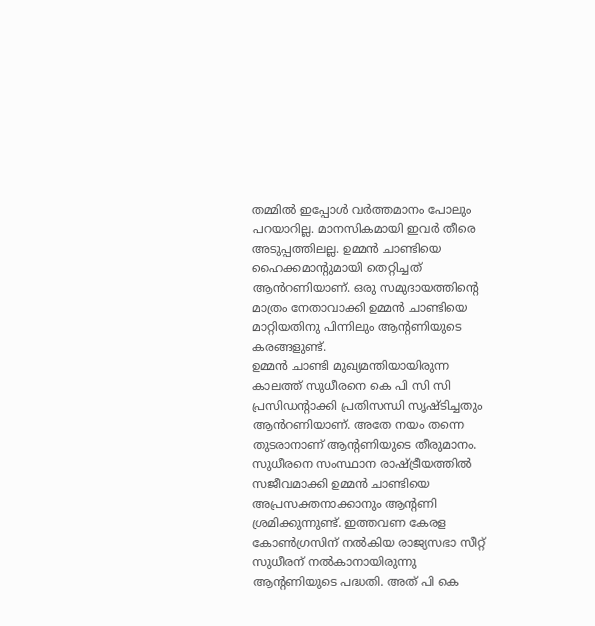തമ്മിൽ ഇപ്പോൾ വർത്തമാനം പോലും പറയാറില്ല. മാനസികമായി ഇവർ തീരെ അടുപ്പത്തിലല്ല. ഉമ്മൻ ചാണ്ടിയെ ഹൈക്കമാന്റുമായി തെറ്റിച്ചത് ആൻറണിയാണ്. ഒരു സമുദായത്തിന്റെ മാത്രം നേതാവാക്കി ഉമ്മൻ ചാണ്ടിയെ മാറ്റിയതിനു പിന്നിലും ആന്റണിയുടെ കരങ്ങളുണ്ട്.
ഉമ്മൻ ചാണ്ടി മുഖ്യമന്തിയായിരുന്ന കാലത്ത് സുധീരനെ കെ പി സി സി പ്രസിഡന്റാക്കി പ്രതിസന്ധി സൃഷ്ടിച്ചതും ആൻറണിയാണ്. അതേ നയം തന്നെ തുടരാനാണ് ആന്റണിയുടെ തീരുമാനം. സുധീരനെ സംസ്ഥാന രാഷ്ട്രീയത്തിൽ സജീവമാക്കി ഉമ്മൻ ചാണ്ടിയെ അപ്രസക്തനാക്കാനും ആന്റണി ശ്രമിക്കുന്നുണ്ട്. ഇത്തവണ കേരള കോൺഗ്രസിന് നൽകിയ രാജ്യസഭാ സീറ്റ് സുധീരന് നൽകാനായിരുന്നു ആന്റണിയുടെ പദ്ധതി. അത് പി കെ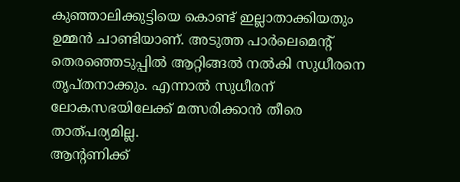കുഞ്ഞാലിക്കുട്ടിയെ കൊണ്ട് ഇല്ലാതാക്കിയതും ഉമ്മൻ ചാണ്ടിയാണ്. അടുത്ത പാർലെമെന്റ് തെരഞ്ഞെടുപ്പിൽ ആറ്റിങ്ങൽ നൽകി സുധീരനെ തൃപ്തനാക്കും. എന്നാൽ സുധീരന് ലോകസഭയിലേക്ക് മത്സരിക്കാൻ തീരെ താത്പര്യമില്ല.
ആന്റണിക്ക്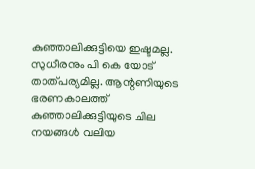കുഞ്ഞാലിക്കുട്ടിയെ ഇഷ്ടമല്ല. സുധീരനും പി കെ യോട് താത്പര്യമില്ല. ആന്റണിയുടെ ഭരണകാലത്ത് കുഞ്ഞാലിക്കുട്ടിയുടെ ചില നയങ്ങൾ വലിയ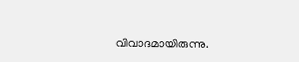വിവാദമായിരുന്നു.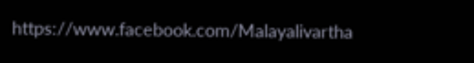https://www.facebook.com/Malayalivartha